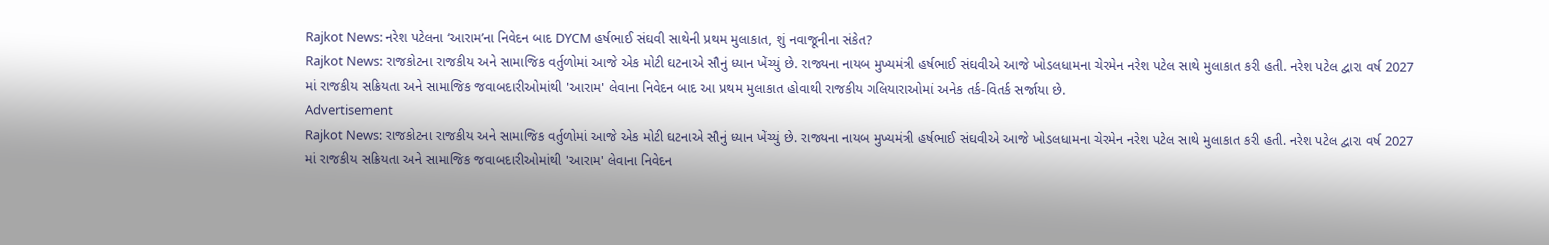Rajkot News: નરેશ પટેલના ‘આરામ’ના નિવેદન બાદ DYCM હર્ષભાઈ સંઘવી સાથેની પ્રથમ મુલાકાત, શું નવાજૂનીના સંકેત?
Rajkot News: રાજકોટના રાજકીય અને સામાજિક વર્તુળોમાં આજે એક મોટી ઘટનાએ સૌનું ધ્યાન ખેંચ્યું છે. રાજ્યના નાયબ મુખ્યમંત્રી હર્ષભાઈ સંઘવીએ આજે ખોડલધામના ચેરમેન નરેશ પટેલ સાથે મુલાકાત કરી હતી. નરેશ પટેલ દ્વારા વર્ષ 2027 માં રાજકીય સક્રિયતા અને સામાજિક જવાબદારીઓમાંથી 'આરામ' લેવાના નિવેદન બાદ આ પ્રથમ મુલાકાત હોવાથી રાજકીય ગલિયારાઓમાં અનેક તર્ક-વિતર્ક સર્જાયા છે.
Advertisement
Rajkot News: રાજકોટના રાજકીય અને સામાજિક વર્તુળોમાં આજે એક મોટી ઘટનાએ સૌનું ધ્યાન ખેંચ્યું છે. રાજ્યના નાયબ મુખ્યમંત્રી હર્ષભાઈ સંઘવીએ આજે ખોડલધામના ચેરમેન નરેશ પટેલ સાથે મુલાકાત કરી હતી. નરેશ પટેલ દ્વારા વર્ષ 2027 માં રાજકીય સક્રિયતા અને સામાજિક જવાબદારીઓમાંથી 'આરામ' લેવાના નિવેદન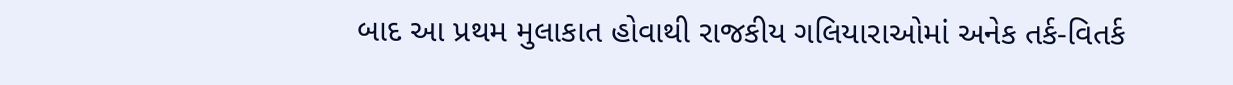બાદ આ પ્રથમ મુલાકાત હોવાથી રાજકીય ગલિયારાઓમાં અનેક તર્ક-વિતર્ક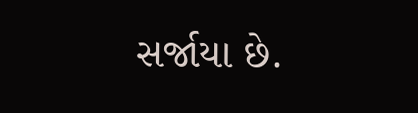સર્જાયા છે.